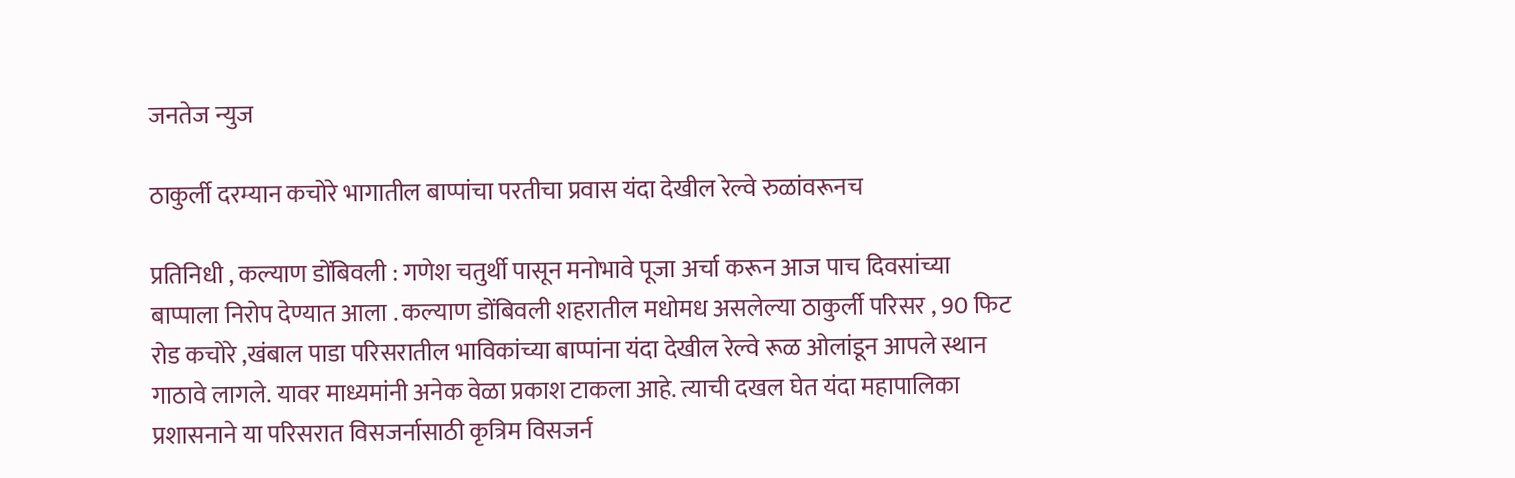जनतेज न्युज

ठाकुर्ली दरम्यान कचोरे भागातील बाप्पांचा परतीचा प्रवास यंदा देखील रेल्वे रुळांवरूनच

प्रतिनिधी , कल्याण डोंबिवली : गणेश चतुर्थी पासून मनोभावे पूजा अर्चा करून आज पाच दिवसांच्या बाप्पाला निरोप देण्यात आला . कल्याण डोंबिवली शहरातील मधोमध असलेल्या ठाकुर्ली परिसर , 90 फिट रोड कचोरे ,खंबाल पाडा परिसरातील भाविकांच्या बाप्पांना यंदा देखील रेल्वे रूळ ओलांडून आपले स्थान गाठावे लागले. यावर माध्यमांनी अनेक वेळा प्रकाश टाकला आहे. त्याची दखल घेत यंदा महापालिका प्रशासनाने या परिसरात विसजर्नासाठी कृत्रिम विसजर्न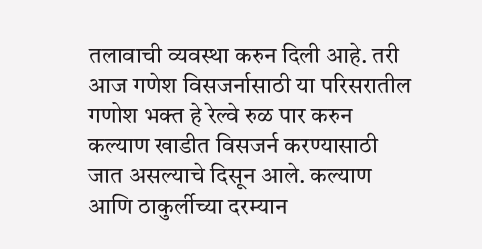तलावाची व्यवस्था करुन दिली आहे. तरी आज गणेश विसजर्नासाठी या परिसरातील गणोश भक्त हे रेल्वे रुळ पार करुन कल्याण खाडीत विसजर्न करण्यासाठी जात असल्याचे दिसून आले. कल्याण आणि ठाकुर्लीच्या दरम्यान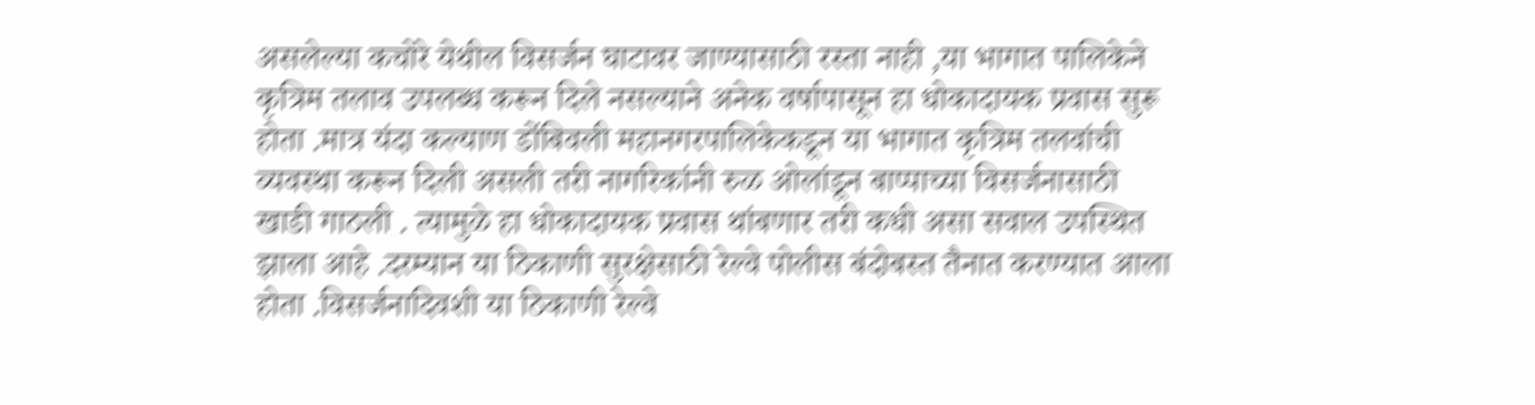असलेल्या कचोरे येथील विसर्जन घाटावर जाण्यासाठी रस्ता नाही ,या भागात पालिकेने कृत्रिम तलाव उपलब्ध करून दिले नसल्याने अनेक वर्षापासून हा धोकादायक प्रवास सुरू होता .मात्र यंदा कल्याण डोंबिवली महानगरपालिकेकडून या भागात कृत्रिम तलवांची व्यवस्था करून दिली असली तरी नागरिकांनी रुळ ओलांडून बाप्पाच्या विसर्जनासाठी खाडी गाठली . त्यामुळे हा धोकादायक प्रवास थांबणार तरी कधी असा सवाल उपस्थित झाला आहे .दरम्यान या ठिकाणी सुरक्षेसाठी रेल्वे पोलीस बंदोबस्त तैनात करण्यात आला होता .विसर्जनादिवशी या ठिकाणी रेल्वे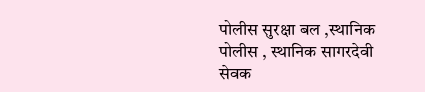पोलीस सुरक्षा बल ,स्थानिक पोलीस , स्थानिक सागरदेवी सेवक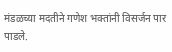मंडळच्या मदतीने गणेश भक्तांनी विसर्जन पार पाडले.